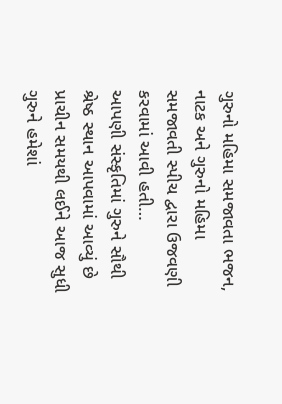ગુરુનો મહિમા સમજાવતા ભજન, નાટક અને ગુરુનો મહિમા સમજાવતી સ્પીચ દ્વારા ઉજવણી કરવામાં આવી હતી…
આપણી સંસ્કૃતિમાં ગુરુને સૌથી શ્રેષ્ઠ સ્થાન આપવામાં આવ્યું છે પ્રાચીન સમયથી લઈને આજ સુધી ગુરુને હમેશાં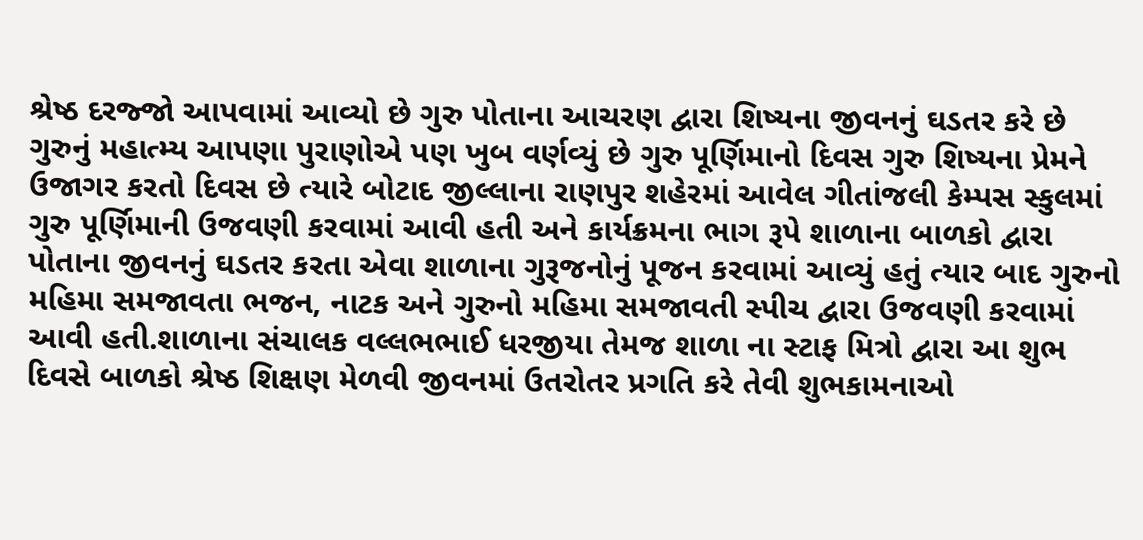શ્રેષ્ઠ દરજ્જો આપવામાં આવ્યો છે ગુરુ પોતાના આચરણ દ્વારા શિષ્યના જીવનનું ઘડતર કરે છે ગુરુનું મહાત્મ્ય આપણા પુરાણોએ પણ ખુબ વર્ણવ્યું છે ગુરુ પૂર્ણિમાનો દિવસ ગુરુ શિષ્યના પ્રેમને ઉજાગર કરતો દિવસ છે ત્યારે બોટાદ જીલ્લાના રાણપુર શહેરમાં આવેલ ગીતાંજલી કેમ્પસ સ્કુલમાં ગુરુ પૂર્ણિમાની ઉજવણી કરવામાં આવી હતી અને કાર્યક્રમના ભાગ રૂપે શાળાના બાળકો દ્વારા પોતાના જીવનનું ઘડતર કરતા એવા શાળાના ગુરૂજનોનું પૂજન કરવામાં આવ્યું હતું ત્યાર બાદ ગુરુનો મહિમા સમજાવતા ભજન, નાટક અને ગુરુનો મહિમા સમજાવતી સ્પીચ દ્વારા ઉજવણી કરવામાં આવી હતી.શાળાના સંચાલક વલ્લભભાઈ ધરજીયા તેમજ શાળા ના સ્ટાફ મિત્રો દ્વારા આ શુભ દિવસે બાળકો શ્રેષ્ઠ શિક્ષણ મેળવી જીવનમાં ઉતરોતર પ્રગતિ કરે તેવી શુભકામનાઓ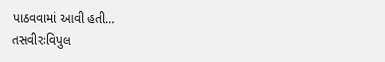પાઠવવામાં આવી હતી…
તસવીરઃવિપુલ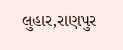લુહાર,રાણપુર